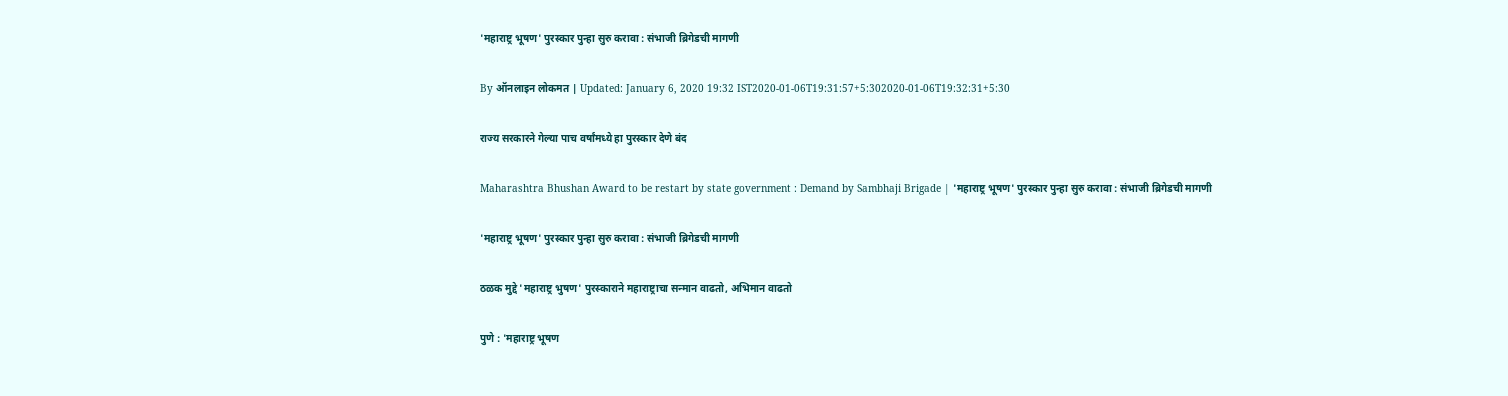'महाराष्ट्र भूषण' पुरस्कार पुन्हा सुरु करावा : संभाजी ब्रिगेडची मागणी

By ऑनलाइन लोकमत | Updated: January 6, 2020 19:32 IST2020-01-06T19:31:57+5:302020-01-06T19:32:31+5:30

राज्य सरकारने गेल्या पाच वर्षांमध्ये हा पुरस्कार देणे बंद

Maharashtra Bhushan Award to be restart by state government : Demand by Sambhaji Brigade | 'महाराष्ट्र भूषण' पुरस्कार पुन्हा सुरु करावा : संभाजी ब्रिगेडची मागणी

'महाराष्ट्र भूषण' पुरस्कार पुन्हा सुरु करावा : संभाजी ब्रिगेडची मागणी

ठळक मुद्दे 'महाराष्ट्र भुषण' पुरस्काराने महाराष्ट्राचा सन्मान वाढतो, अभिमान वाढतो

पुणे : 'महाराष्ट्र भूषण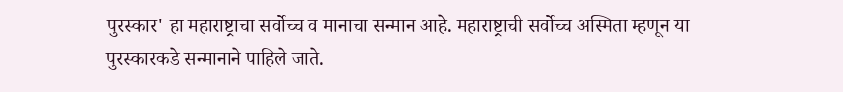पुरस्कार' हा महाराष्ट्राचा सर्वोच्च व मानाचा सन्मान आहे. महाराष्ट्राची सर्वोच्च अस्मिता म्हणून या पुरस्कारकडे सन्मानाने पाहिले जाते.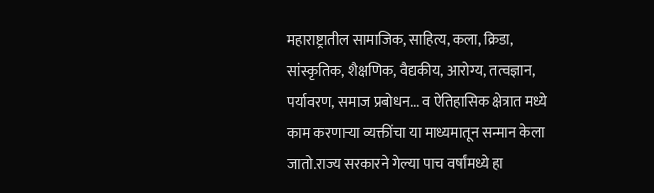महाराष्ट्रातील सामाजिक, साहित्य, कला, क्रिडा, सांस्कृतिक, शैक्षणिक, वैद्यकीय, आरोग्य, तत्वज्ञान, पर्यावरण, समाज प्रबोधन... व ऐतिहासिक क्षेत्रात मध्ये काम करणाऱ्या व्यक्तींचा या माध्यमातून सन्मान केला जातो.राज्य सरकारने गेल्या पाच वर्षांमध्ये हा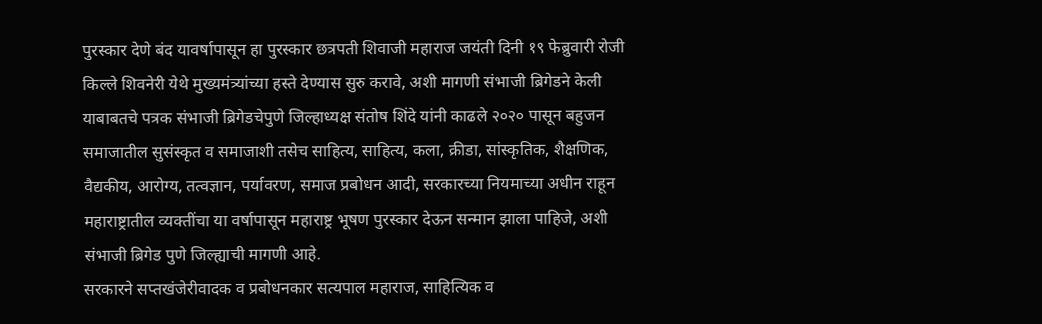पुरस्कार देणे बंद यावर्षापासून हा पुरस्कार छत्रपती शिवाजी महाराज जयंती दिनी १९ फेब्रुवारी रोजी किल्ले शिवनेरी येथे मुख्यमंत्र्यांच्या हस्ते देण्यास सुरु करावे, अशी मागणी संभाजी ब्रिगेडने केली
याबाबतचे पत्रक संभाजी ब्रिगेडचेपुणे जिल्हाध्यक्ष संतोष शिंदे यांनी काढले २०२० पासून बहुजन समाजातील सुसंस्कृत व समाजाशी तसेच साहित्य, साहित्य, कला, क्रीडा, सांस्कृतिक, शैक्षणिक, वैद्यकीय, आरोग्य, तत्वज्ञान, पर्यावरण, समाज प्रबोधन आदी, सरकारच्या नियमाच्या अधीन राहून महाराष्ट्रातील व्यक्तींचा या वर्षापासून महाराष्ट्र भूषण पुरस्कार देऊन सन्मान झाला पाहिजे, अशी संभाजी ब्रिगेड पुणे जिल्ह्याची मागणी आहे.
सरकारने सप्तखंजेरीवादक व प्रबोधनकार सत्यपाल महाराज, साहित्यिक व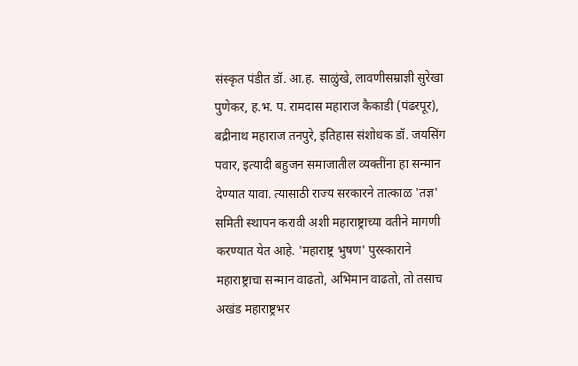संस्कृत पंडीत डॉ. आ.ह. साळुंखे, लावणीसम्राज्ञी सुरेखा पुणेकर, ह.भ. प. रामदास महाराज कैकाडी (पंढरपूर), बद्रीनाथ महाराज तनपुरे, इतिहास संशोधक डॉ. जयसिंग पवार, इत्यादी बहुजन समाजातील व्यक्तींना हा सन्मान देण्यात यावा. त्यासाठी राज्य सरकारने तात्काळ 'तज्ञ' समिती स्थापन करावी अशी महाराष्ट्राच्या वतीने मागणी करण्यात येत आहे. 'महाराष्ट्र भुषण' पुरस्काराने महाराष्ट्राचा सन्मान वाढतो, अभिमान वाढतो, तो तसाच अखंड महाराष्ट्रभर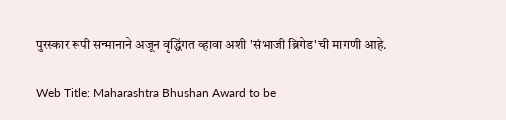पुरस्कार रूपी सन्मानाने अजून वृद्धिंगत व्हावा अशी 'संभाजी ब्रिगेड'ची मागणी आहे.

Web Title: Maharashtra Bhushan Award to be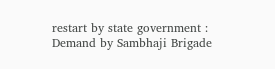restart by state government : Demand by Sambhaji Brigade